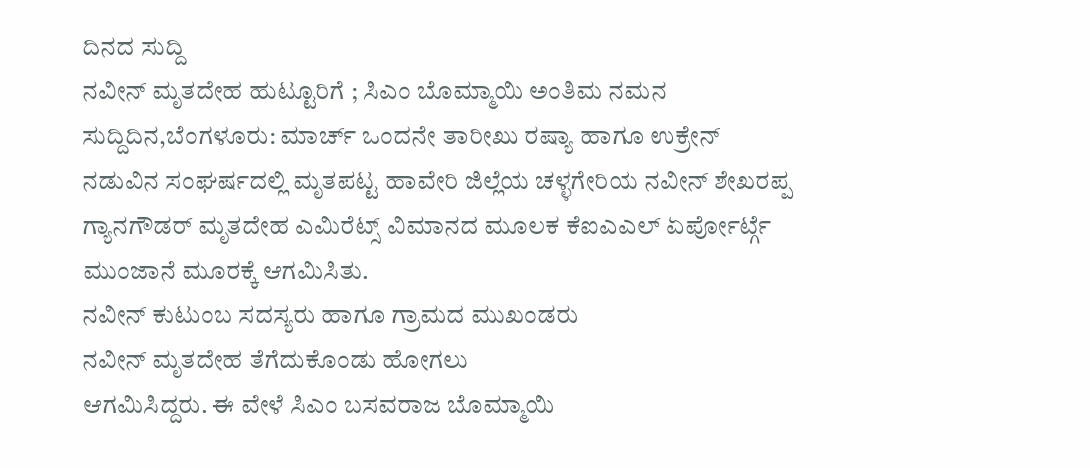ದಿನದ ಸುದ್ದಿ
ನವೀನ್ ಮೃತದೇಹ ಹುಟ್ಟೂರಿಗೆ ; ಸಿಎಂ ಬೊಮ್ಮಾಯಿ ಅಂತಿಮ ನಮನ
ಸುದ್ದಿದಿನ,ಬೆಂಗಳೂರು: ಮಾರ್ಚ್ ಒಂದನೇ ತಾರೀಖು ರಷ್ಯಾ ಹಾಗೂ ಉಕ್ರೇನ್ ನಡುವಿನ ಸಂಘರ್ಷದಲ್ಲಿ ಮೃತಪಟ್ಟ ಹಾವೇರಿ ಜಿಲ್ಲೆಯ ಚಳ್ಳಗೇರಿಯ ನವೀನ್ ಶೇಖರಪ್ಪ ಗ್ಯಾನಗೌಡರ್ ಮೃತದೇಹ ಎಮಿರೆಟ್ಸ್ ವಿಮಾನದ ಮೂಲಕ ಕೆಐಎಎಲ್ ಏರ್ಪೋರ್ಟ್ಗೆ ಮುಂಜಾನೆ ಮೂರಕ್ಕೆ ಆಗಮಿಸಿತು.
ನವೀನ್ ಕುಟುಂಬ ಸದಸ್ಯರು ಹಾಗೂ ಗ್ರಾಮದ ಮುಖಂಡರು
ನವೀನ್ ಮೃತದೇಹ ತೆಗೆದುಕೊಂಡು ಹೋಗಲು
ಆಗಮಿಸಿದ್ದರು. ಈ ವೇಳೆ ಸಿಎಂ ಬಸವರಾಜ ಬೊಮ್ಮಾಯಿ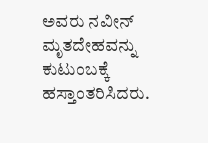ಅವರು ನವೀನ್ ಮೃತದೇಹವನ್ನು ಕುಟುಂಬಕ್ಕೆ ಹಸ್ತಾಂತರಿಸಿದರು.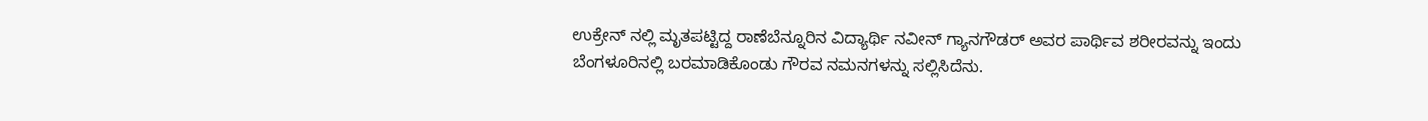ಉಕ್ರೇನ್ ನಲ್ಲಿ ಮೃತಪಟ್ಟಿದ್ದ ರಾಣೆಬೆನ್ನೂರಿನ ವಿದ್ಯಾರ್ಥಿ ನವೀನ್ ಗ್ಯಾನಗೌಡರ್ ಅವರ ಪಾರ್ಥಿವ ಶರೀರವನ್ನು ಇಂದು ಬೆಂಗಳೂರಿನಲ್ಲಿ ಬರಮಾಡಿಕೊಂಡು ಗೌರವ ನಮನಗಳನ್ನು ಸಲ್ಲಿಸಿದೆನು.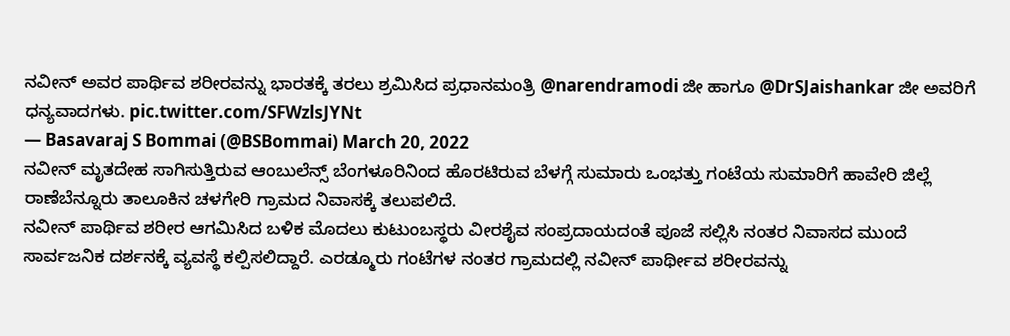ನವೀನ್ ಅವರ ಪಾರ್ಥಿವ ಶರೀರವನ್ನು ಭಾರತಕ್ಕೆ ತರಲು ಶ್ರಮಿಸಿದ ಪ್ರಧಾನಮಂತ್ರಿ @narendramodi ಜೀ ಹಾಗೂ @DrSJaishankar ಜೀ ಅವರಿಗೆ ಧನ್ಯವಾದಗಳು. pic.twitter.com/SFWzlsJYNt
— Basavaraj S Bommai (@BSBommai) March 20, 2022
ನವೀನ್ ಮೃತದೇಹ ಸಾಗಿಸುತ್ತಿರುವ ಆಂಬುಲೆನ್ಸ್ ಬೆಂಗಳೂರಿನಿಂದ ಹೊರಟಿರುವ ಬೆಳಗ್ಗೆ ಸುಮಾರು ಒಂಭತ್ತು ಗಂಟೆಯ ಸುಮಾರಿಗೆ ಹಾವೇರಿ ಜಿಲ್ಲೆ ರಾಣೆಬೆನ್ನೂರು ತಾಲೂಕಿನ ಚಳಗೇರಿ ಗ್ರಾಮದ ನಿವಾಸಕ್ಕೆ ತಲುಪಲಿದೆ.
ನವೀನ್ ಪಾರ್ಥಿವ ಶರೀರ ಆಗಮಿಸಿದ ಬಳಿಕ ಮೊದಲು ಕುಟುಂಬಸ್ಥರು ವೀರಶೈವ ಸಂಪ್ರದಾಯದಂತೆ ಪೂಜೆ ಸಲ್ಲಿಸಿ ನಂತರ ನಿವಾಸದ ಮುಂದೆ ಸಾರ್ವಜನಿಕ ದರ್ಶನಕ್ಕೆ ವ್ಯವಸ್ಥೆ ಕಲ್ಪಿಸಲಿದ್ದಾರೆ. ಎರಡ್ಮೂರು ಗಂಟೆಗಳ ನಂತರ ಗ್ರಾಮದಲ್ಲಿ ನವೀನ್ ಪಾರ್ಥೀವ ಶರೀರವನ್ನು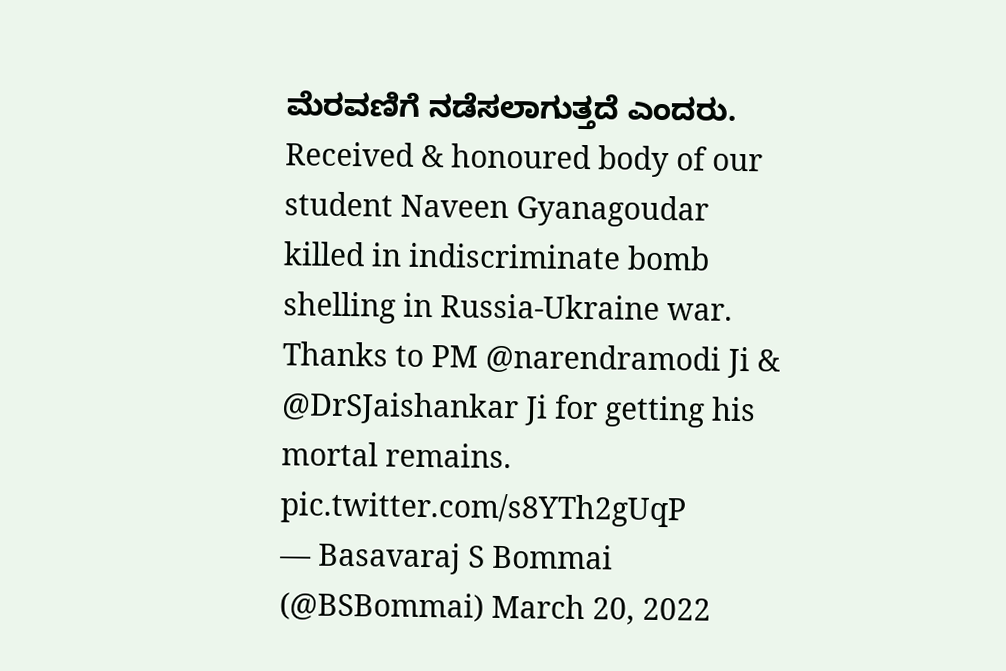ಮೆರವಣಿಗೆ ನಡೆಸಲಾಗುತ್ತದೆ ಎಂದರು.
Received & honoured body of our student Naveen Gyanagoudar killed in indiscriminate bomb shelling in Russia-Ukraine war.
Thanks to PM @narendramodi Ji & @DrSJaishankar Ji for getting his mortal remains. pic.twitter.com/s8YTh2gUqP
— Basavaraj S Bommai (@BSBommai) March 20, 2022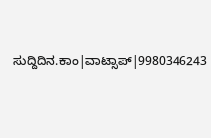ಸುದ್ದಿದಿನ.ಕಾಂ|ವಾಟ್ಸಾಪ್|9980346243